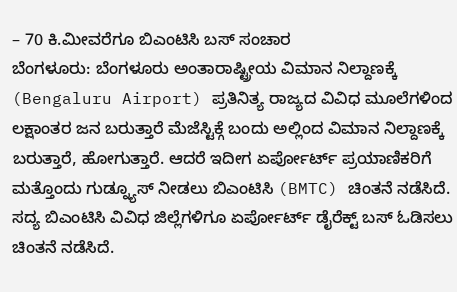– 70 ಕಿ.ಮೀವರೆಗೂ ಬಿಎಂಟಿಸಿ ಬಸ್ ಸಂಚಾರ
ಬೆಂಗಳೂರು: ಬೆಂಗಳೂರು ಅಂತಾರಾಷ್ಟ್ರೀಯ ವಿಮಾನ ನಿಲ್ದಾಣಕ್ಕೆ (Bengaluru Airport) ಪ್ರತಿನಿತ್ಯ ರಾಜ್ಯದ ವಿವಿಧ ಮೂಲೆಗಳಿಂದ ಲಕ್ಷಾಂತರ ಜನ ಬರುತ್ತಾರೆ ಮೆಜೆಸ್ಟಿಕ್ಗೆ ಬಂದು ಅಲ್ಲಿಂದ ವಿಮಾನ ನಿಲ್ದಾಣಕ್ಕೆ ಬರುತ್ತಾರೆ, ಹೋಗುತ್ತಾರೆ. ಆದರೆ ಇದೀಗ ಏರ್ಪೋರ್ಟ್ ಪ್ರಯಾಣಿಕರಿಗೆ ಮತ್ತೊಂದು ಗುಡ್ನ್ಯೂಸ್ ನೀಡಲು ಬಿಎಂಟಿಸಿ (BMTC) ಚಿಂತನೆ ನಡೆಸಿದೆ. ಸದ್ಯ ಬಿಎಂಟಿಸಿ ವಿವಿಧ ಜಿಲ್ಲೆಗಳಿಗೂ ಏರ್ಪೋರ್ಟ್ ಡೈರೆಕ್ಟ್ ಬಸ್ ಓಡಿಸಲು ಚಿಂತನೆ ನಡೆಸಿದೆ.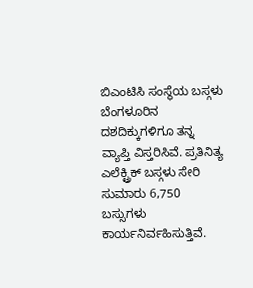ಬಿಎಂಟಿಸಿ ಸಂಸ್ಥೆಯ ಬಸ್ಗಳು ಬೆಂಗಳೂರಿನ ದಶದಿಕ್ಕುಗಳಿಗೂ ತನ್ನ ವ್ಯಾಪ್ತಿ ವಿಸ್ತರಿಸಿವೆ. ಪ್ರತಿನಿತ್ಯ ಎಲೆಕ್ಟ್ರಿಕ್ ಬಸ್ಗಳು ಸೇರಿ ಸುಮಾರು 6,750 ಬಸ್ಸುಗಳು ಕಾರ್ಯನಿರ್ವಹಿಸುತ್ತಿವೆ.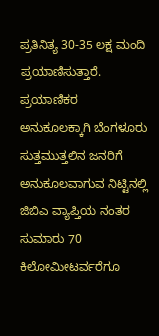ಪ್ರತಿನಿತ್ಯ 30-35 ಲಕ್ಷ ಮಂದಿ ಪ್ರಯಾಣಿಸುತ್ತಾರೆ. ಪ್ರಯಾಣಿಕರ ಅನುಕೂಲಕ್ಕಾಗಿ ಬೆಂಗಳೂರು ಸುತ್ತಮುತ್ತಲಿನ ಜನರಿಗೆ ಅನುಕೂಲವಾಗುವ ನಿಟ್ಟಿನಲ್ಲಿ ಜಿಬಿಎ ವ್ಯಾಪ್ತಿಯ ನಂತರ ಸುಮಾರು 70 ಕಿಲೋಮೀಟರ್ವರೆಗೂ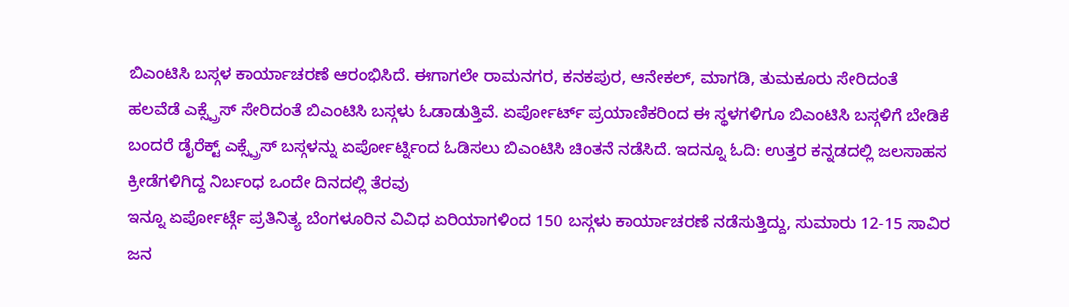ಬಿಎಂಟಿಸಿ ಬಸ್ಗಳ ಕಾರ್ಯಾಚರಣೆ ಆರಂಭಿಸಿದೆ. ಈಗಾಗಲೇ ರಾಮನಗರ, ಕನಕಪುರ, ಆನೇಕಲ್, ಮಾಗಡಿ, ತುಮಕೂರು ಸೇರಿದಂತೆ ಹಲವೆಡೆ ಎಕ್ಸ್ಪ್ರೆಸ್ ಸೇರಿದಂತೆ ಬಿಎಂಟಿಸಿ ಬಸ್ಗಳು ಓಡಾಡುತ್ತಿವೆ. ಏರ್ಪೋರ್ಟ್ ಪ್ರಯಾಣಿಕರಿಂದ ಈ ಸ್ಥಳಗಳಿಗೂ ಬಿಎಂಟಿಸಿ ಬಸ್ಗಳಿಗೆ ಬೇಡಿಕೆ ಬಂದರೆ ಡೈರೆಕ್ಟ್ ಎಕ್ಸ್ಪ್ರೆಸ್ ಬಸ್ಗಳನ್ನು ಏರ್ಪೋರ್ಟ್ನಿಂದ ಓಡಿಸಲು ಬಿಎಂಟಿಸಿ ಚಿಂತನೆ ನಡೆಸಿದೆ. ಇದನ್ನೂ ಓದಿ: ಉತ್ತರ ಕನ್ನಡದಲ್ಲಿ ಜಲಸಾಹಸ ಕ್ರೀಡೆಗಳಿಗಿದ್ದ ನಿರ್ಬಂಧ ಒಂದೇ ದಿನದಲ್ಲಿ ತೆರವು
ಇನ್ನೂ ಏರ್ಪೋರ್ಟ್ಗೆ ಪ್ರತಿನಿತ್ಯ ಬೆಂಗಳೂರಿನ ವಿವಿಧ ಏರಿಯಾಗಳಿಂದ 150 ಬಸ್ಗಳು ಕಾರ್ಯಾಚರಣೆ ನಡೆಸುತ್ತಿದ್ದು, ಸುಮಾರು 12-15 ಸಾವಿರ ಜನ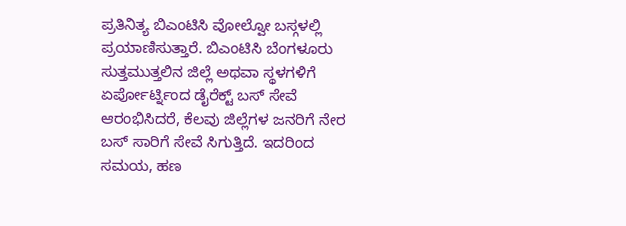ಪ್ರತಿನಿತ್ಯ ಬಿಎಂಟಿಸಿ ವೋಲ್ವೋ ಬಸ್ಗಳಲ್ಲಿ ಪ್ರಯಾಣಿಸುತ್ತಾರೆ. ಬಿಎಂಟಿಸಿ ಬೆಂಗಳೂರು ಸುತ್ತಮುತ್ತಲಿನ ಜಿಲ್ಲೆ ಅಥವಾ ಸ್ಥಳಗಳಿಗೆ ಏರ್ಪೋರ್ಟ್ನಿಂದ ಡೈರೆಕ್ಟ್ ಬಸ್ ಸೇವೆ ಆರಂಭಿಸಿದರೆ, ಕೆಲವು ಜಿಲ್ಲೆಗಳ ಜನರಿಗೆ ನೇರ ಬಸ್ ಸಾರಿಗೆ ಸೇವೆ ಸಿಗುತ್ತಿದೆ. ಇದರಿಂದ ಸಮಯ, ಹಣ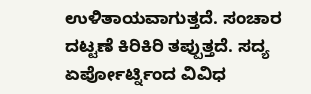ಉಳಿತಾಯವಾಗುತ್ತದೆ. ಸಂಚಾರ ದಟ್ಟಣೆ ಕಿರಿಕಿರಿ ತಪ್ಪುತ್ತದೆ. ಸದ್ಯ ಏರ್ಪೋರ್ಟ್ನಿಂದ ವಿವಿಧ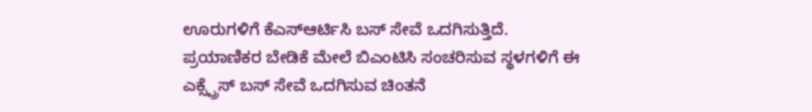ಊರುಗಳಿಗೆ ಕೆಎಸ್ಆರ್ಟಿಸಿ ಬಸ್ ಸೇವೆ ಒದಗಿಸುತ್ತಿದೆ. ಪ್ರಯಾಣಿಕರ ಬೇಡಿಕೆ ಮೇಲೆ ಬಿಎಂಟಿಸಿ ಸಂಚರಿಸುವ ಸ್ಥಳಗಳಿಗೆ ಈ ಎಕ್ಸ್ಪ್ರೆಸ್ ಬಸ್ ಸೇವೆ ಒದಗಿಸುವ ಚಿಂತನೆ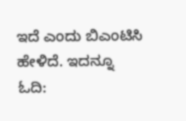ಇದೆ ಎಂದು ಬಿಎಂಟಿಸಿ ಹೇಳಿದೆ. ಇದನ್ನೂ ಓದಿ: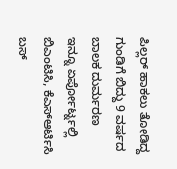ಪಿಲ್ಲರ್ ಹಾಕಲು ತೋಡಿದ್ದ ಗುಂಡಿಗೆ ಬಿದ್ದು 9 ವರ್ಷದ ಬಾಲಕ ದುರ್ಮರಣ
ಇನ್ನೂ ಏರ್ಪೋರ್ಟ್ನಲ್ಲಿ ಬಿಎಂಟಿಸಿ, ಕೆಎಸ್ಆರ್ಟಿಸಿ ಬಸ್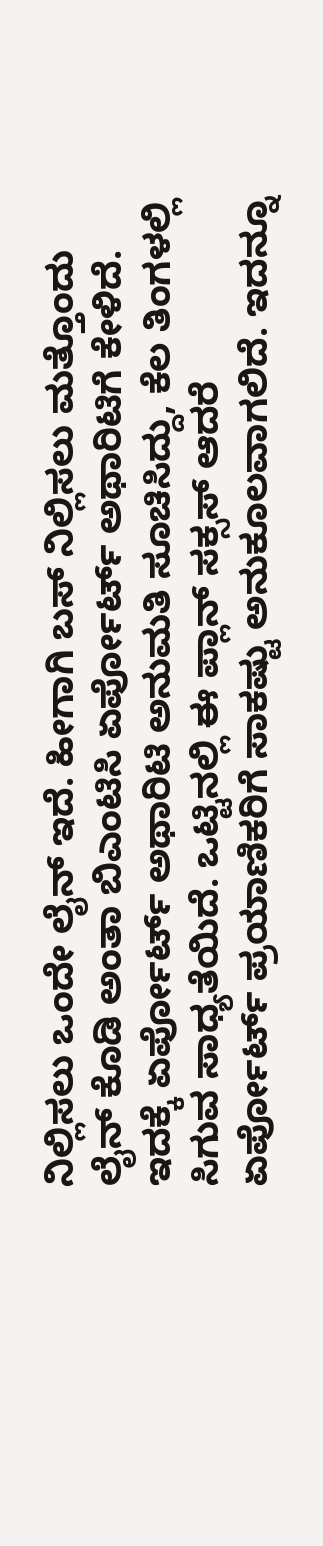ನಿಲ್ಲಿಸಲು ಒಂದೇ ಲೈನ್ ಇದೆ. ಹೀಗಾಗಿ ಬಸ್ ನಿಲ್ಲಿಸಲು ಮತ್ತೊಂದು ಲೈನ್ ಕೊಡಿ ಅಂತಾ ಬಿಎಂಟಿಸಿ ಏರ್ಪೋರ್ಟ್ ಅಥಾರಿಟಿಗೆ ಕೇಳಿದೆ. ಇದಕ್ಕೆ ಏರ್ಪೋರ್ಟ್ ಅಥಾರಿಟಿ ಅನುಮತಿ ಸೂಚಿಸಿದ್ದು, ಕೆಲ ತಿಂಗಳಲ್ಲಿ ಸಿಗುವ ಸಾಧ್ಯತೆಯಿದೆ. ಒಟ್ಟಿನಲ್ಲಿ ಈ ಪ್ಲಾನ್ ಸಕ್ಸಸ್ ಆದರೆ ಏರ್ಪೋರ್ಟ್ ಪ್ರಯಾಣಿಕರಿಗೆ ಸಾಕಷ್ಟು ಅನುಕೂಲವಾಗಲಿದೆ. ಇದನ್ನೂ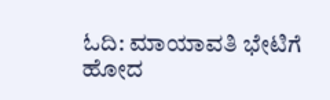ಓದಿ: ಮಾಯಾವತಿ ಭೇಟಿಗೆ ಹೋದ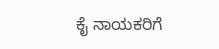ಕೈ ನಾಯಕರಿಗೆ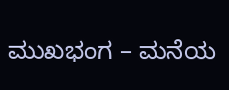ಮುಖಭಂಗ – ಮನೆಯ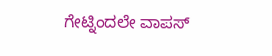ಗೇಟ್ನಿಂದಲೇ ವಾಪಸ್